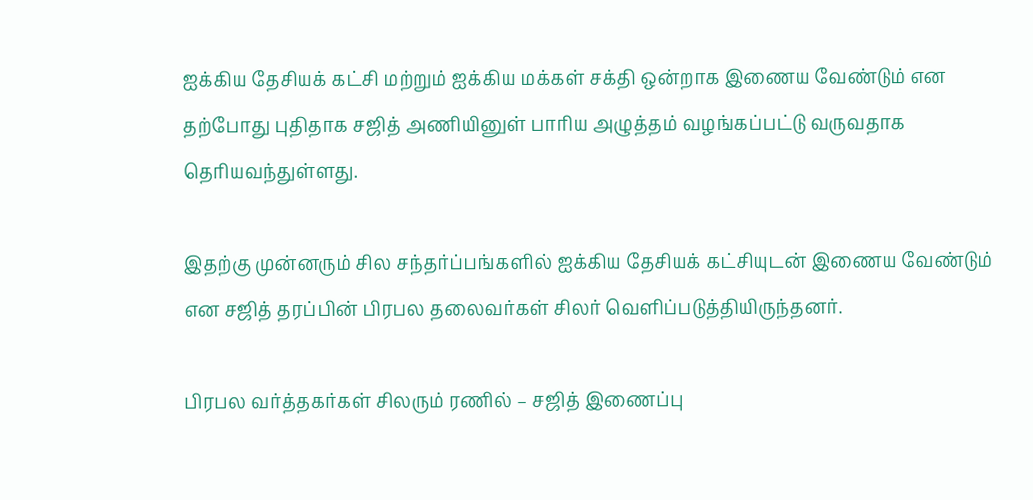ஐக்கிய தேசியக் கட்சி மற்றும் ஐக்கிய மக்கள் சக்தி ஒன்றாக இணைய வேண்டும் என தற்போது புதிதாக சஜித் அணியினுள் பாரிய அழுத்தம் வழங்கப்பட்டு வருவதாக தெரியவந்துள்ளது.

இதற்கு முன்னரும் சில சந்தர்ப்பங்களில் ஐக்கிய தேசியக் கட்சியுடன் இணைய வேண்டும் என சஜித் தரப்பின் பிரபல தலைவர்கள் சிலர் வெளிப்படுத்தியிருந்தனர்.

பிரபல வர்த்தகர்கள் சிலரும் ரணில் – சஜித் இணைப்பு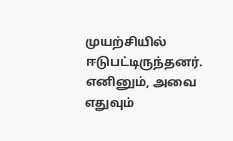முயற்சியில் ஈடுபட்டிருந்தனர். எனினும், அவை எதுவும்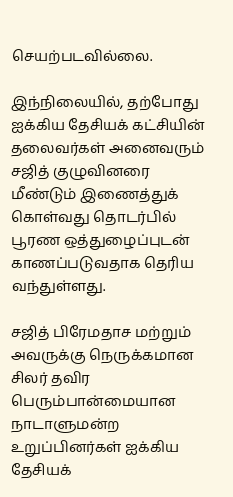செயற்படவில்லை.

இந்நிலையில், தற்போது ஐக்கிய தேசியக் கட்சியின் தலைவர்கள் அனைவரும் சஜித் குழுவினரை மீண்டும் இணைத்துக் கொள்வது தொடர்பில் பூரண ஒத்துழைப்புடன் காணப்படுவதாக தெரிய வந்துள்ளது.

சஜித் பிரேமதாச மற்றும் அவருக்கு நெருக்கமான சிலர் தவிர பெரும்பான்மையான நாடாளுமன்ற உறுப்பினர்கள் ஐக்கிய தேசியக்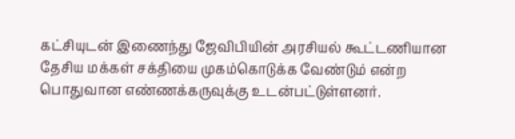கட்சியுடன் இணைந்து ஜேவிபியின் அரசியல் கூட்டணியான தேசிய மக்கள் சக்தியை முகம்கொடுக்க வேண்டும் என்ற பொதுவான எண்ணக்கருவுக்கு உடன்பட்டுள்ளனர்.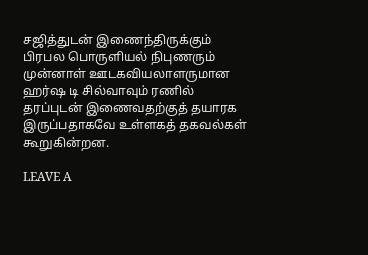சஜித்துடன் இணைந்திருக்கும் பிரபல பொருளியல் நிபுணரும் முன்னாள் ஊடகவியலாளருமான ஹர்ஷ டி சில்வாவும் ரணில் தரப்புடன் இணைவதற்குத் தயாரக இருப்பதாகவே உள்ளகத் தகவல்கள் கூறுகின்றன.

LEAVE A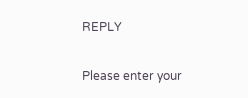REPLY

Please enter your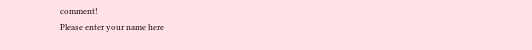comment!
Please enter your name here